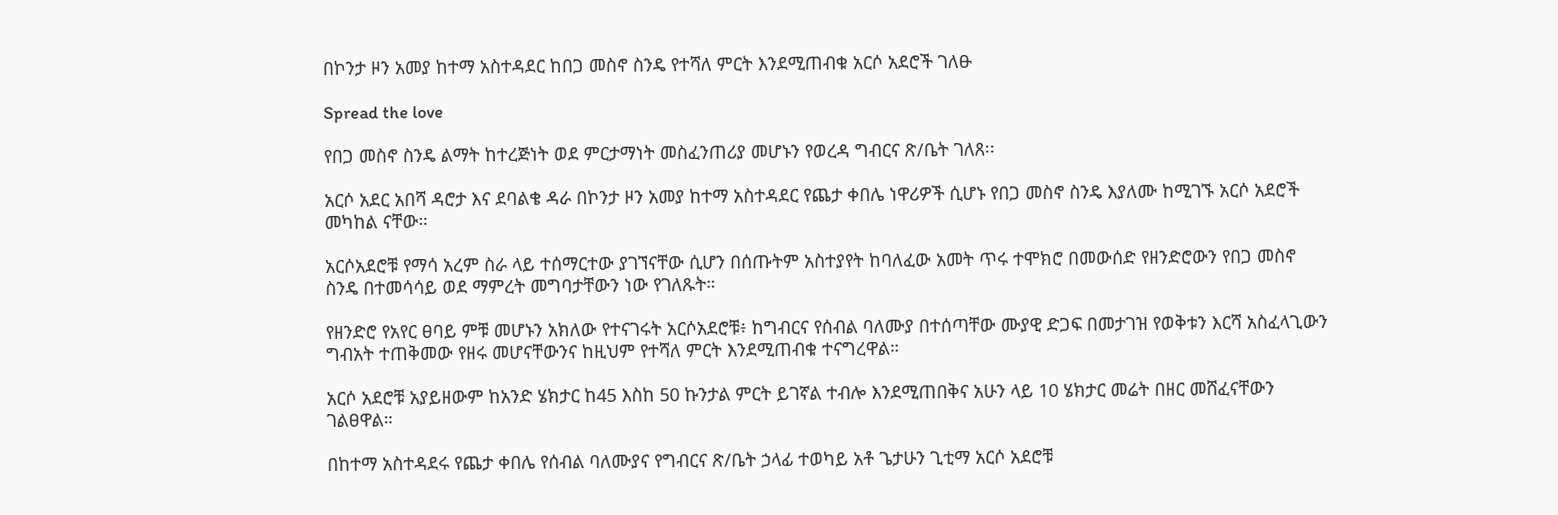በኮንታ ዞን አመያ ከተማ አስተዳደር ከበጋ መስኖ ስንዴ የተሻለ ምርት እንደሚጠብቁ አርሶ አደሮች ገለፁ

Spread the love

የበጋ መስኖ ስንዴ ልማት ከተረጅነት ወደ ምርታማነት መስፈንጠሪያ መሆኑን የወረዳ ግብርና ጽ/ቤት ገለጸ፡፡

አርሶ አደር አበሻ ዳሮታ እና ደባልቄ ዳራ በኮንታ ዞን አመያ ከተማ አስተዳደር የጨታ ቀበሌ ነዋሪዎች ሲሆኑ የበጋ መስኖ ስንዴ እያለሙ ከሚገኙ አርሶ አደሮች መካከል ናቸው።

አርሶአደሮቹ የማሳ አረም ስራ ላይ ተሰማርተው ያገኘናቸው ሲሆን በሰጡትም አስተያየት ከባለፈው አመት ጥሩ ተሞክሮ በመውሰድ የዘንድሮውን የበጋ መስኖ ስንዴ በተመሳሳይ ወደ ማምረት መግባታቸውን ነው የገለጹት።

የዘንድሮ የአየር ፀባይ ምቹ መሆኑን አክለው የተናገሩት አርሶአደሮቹ፥ ከግብርና የሰብል ባለሙያ በተሰጣቸው ሙያዊ ድጋፍ በመታገዝ የወቅቱን እርሻ አስፈላጊውን ግብአት ተጠቅመው የዘሩ መሆናቸውንና ከዚህም የተሻለ ምርት እንደሚጠብቁ ተናግረዋል።

አርሶ አደሮቹ አያይዘውም ከአንድ ሄክታር ከ45 እስከ 50 ኩንታል ምርት ይገኛል ተብሎ እንደሚጠበቅና አሁን ላይ 10 ሄክታር መሬት በዘር መሸፈናቸውን ገልፀዋል።

በከተማ አስተዳደሩ የጨታ ቀበሌ የሰብል ባለሙያና የግብርና ጽ/ቤት ኃላፊ ተወካይ አቶ ጌታሁን ጊቲማ አርሶ አደሮቹ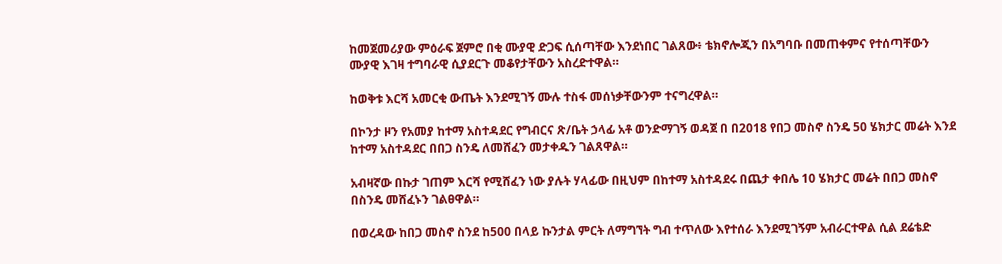ከመጀመሪያው ምዕራፍ ጀምሮ በቂ ሙያዊ ድጋፍ ሲሰጣቸው እንደነበር ገልጸው፥ ቴክኖሎጂን በአግባቡ በመጠቀምና የተሰጣቸውን ሙያዊ እገዛ ተግባራዊ ሲያደርጉ መቆየታቸውን አስረድተዋል።

ከወቅቱ እርሻ አመርቂ ውጤት እንደሚገኝ ሙሉ ተስፋ መሰነቃቸውንም ተናግረዋል።

በኮንታ ዞን የአመያ ከተማ አስተዳደር የግብርና ጽ/ቤት ኃላፊ አቶ ወንድማገኝ ወዳጀ በ በ2018 የበጋ መስኖ ስንዴ 50 ሄክታር መሬት እንደ ከተማ አስተዳደር በበጋ ስንዴ ለመሸፈን መታቀዱን ገልጸዋል።

አብዛኛው በኩታ ገጠም እርሻ የሚሸፈን ነው ያሉት ሃላፊው በዚህም በከተማ አስተዳደሩ በጨታ ቀበሌ 10 ሄክታር መሬት በበጋ መስኖ በስንዴ መሸፈኑን ገልፀዋል።

በወረዳው ከበጋ መስኖ ስንደ ከ500 በላይ ኩንታል ምርት ለማግኘት ግብ ተጥለው እየተሰራ እንደሚገኝም አብራርተዋል ሲል ደሬቴድ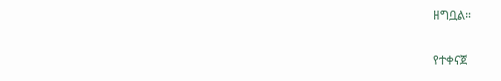ዘግቧል።

የተቀናጀ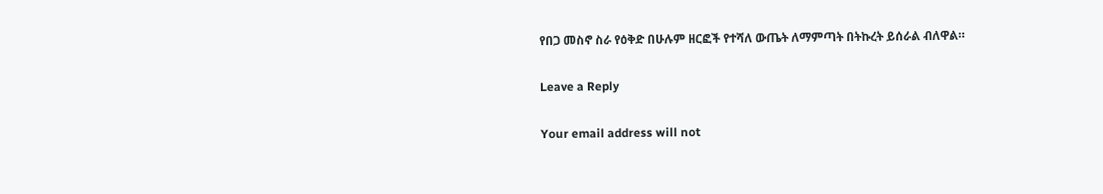የበጋ መስኖ ስራ የዕቅድ በሁሉም ዘርፎች የተሻለ ውጤት ለማምጣት በትኩረት ይሰራል ብለዋል።

Leave a Reply

Your email address will not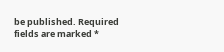be published. Required fields are marked *